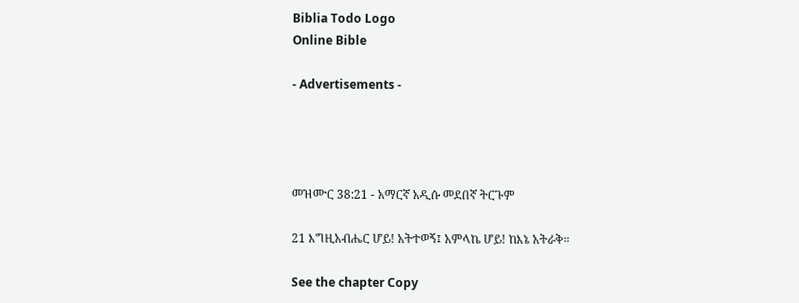Biblia Todo Logo
Online Bible

- Advertisements -




መዝሙር 38:21 - አማርኛ አዲሱ መደበኛ ትርጉም

21 እግዚአብሔር ሆይ! አትተወኝ፤ አምላኬ ሆይ! ከእኔ አትራቅ።

See the chapter Copy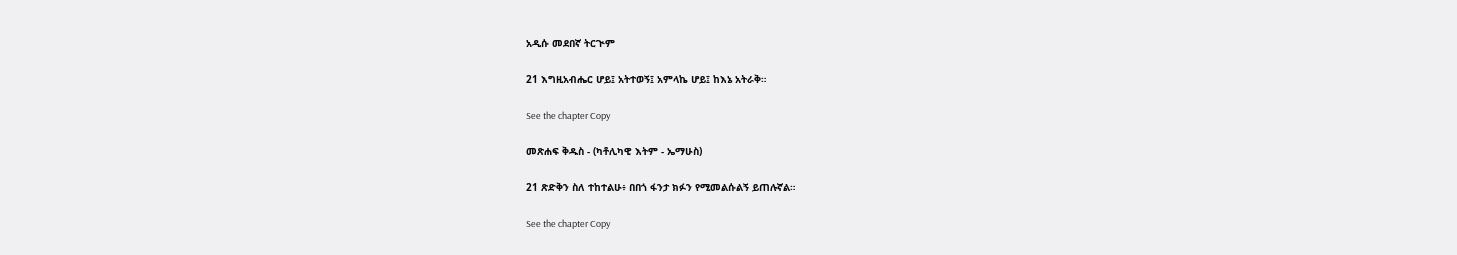አዲሱ መደበኛ ትርጒም

21 እግዚአብሔር ሆይ፤ አትተወኝ፤ አምላኬ ሆይ፤ ከእኔ አትራቅ።

See the chapter Copy

መጽሐፍ ቅዱስ - (ካቶሊካዊ እትም - ኤማሁስ)

21 ጽድቅን ስለ ተከተልሁ፥ በበጎ ፋንታ ክፉን የሚመልሱልኝ ይጠሉኛል።

See the chapter Copy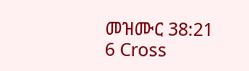መዝሙር 38:21
6 Cross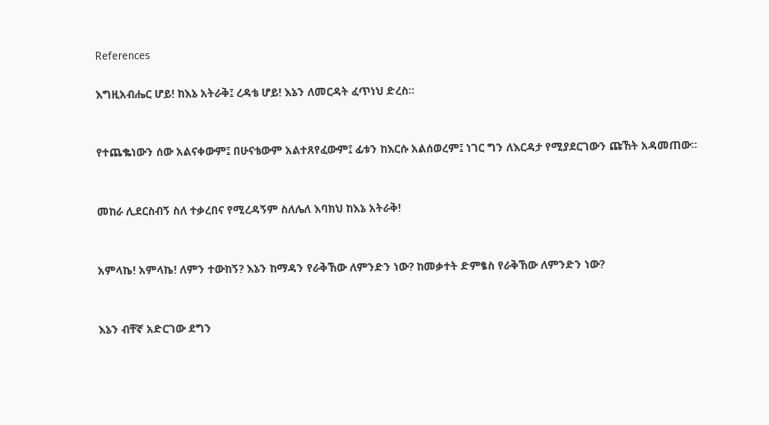References

እግዚአብሔር ሆይ! ከእኔ አትራቅ፤ ረዳቴ ሆይ! እኔን ለመርዳት ፈጥነህ ድረስ።


የተጨቈነውን ሰው አልናቀውም፤ በሁናቴውም አልተጸየፈውም፤ ፊቱን ከእርሱ አልሰወረም፤ ነገር ግን ለእርዳታ የሚያደርገውን ጩኸት አዳመጠው።


መከራ ሊደርስብኝ ስለ ተቃረበና የሚረዳኝም ስለሌለ እባክህ ከእኔ አትራቅ!


አምላኬ! አምላኬ! ለምን ተውከኝ? እኔን ከማዳን የራቅኸው ለምንድን ነው? ከመቃተት ድምፄስ የራቅኸው ለምንድን ነው?


እኔን ብቸኛ አድርገው ደግን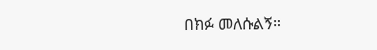በክፉ መለሱልኝ።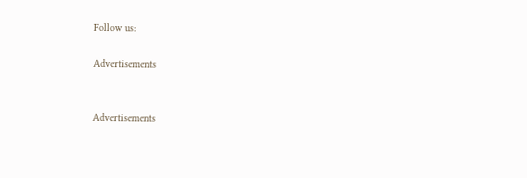Follow us:

Advertisements


Advertisements